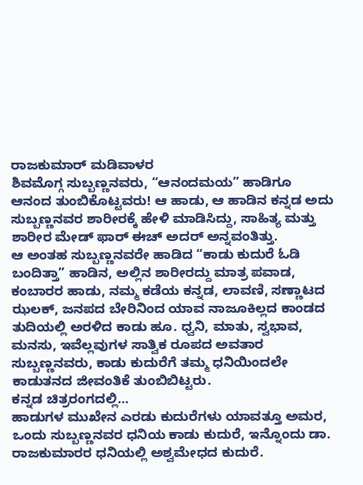ರಾಜಕುಮಾರ್ ಮಡಿವಾಳರ
ಶಿವಮೊಗ್ಗ ಸುಬ್ಬಣ್ಣನವರು, “ಆನಂದಮಯ” ಹಾಡಿಗೂ ಆನಂದ ತುಂಬಿಕೊಟ್ಟವರು! ಆ ಹಾಡು, ಆ ಹಾಡಿನ ಕನ್ನಡ ಅದು ಸುಬ್ಬಣ್ಣನವರ ಶಾರೀರಕ್ಕೆ ಹೇಳಿ ಮಾಡಿಸಿದ್ದು, ಸಾಹಿತ್ಯ ಮತ್ತು ಶಾರೀರ ಮೇಡ್ ಫಾರ್ ಈಚ್ ಅದರ್ ಅನ್ನವಂತಿತ್ತು.
ಆ ಅಂತಹ ಸುಬ್ಬಣ್ಣನವರೇ ಹಾಡಿದ “ಕಾಡು ಕುದುರೆ ಓಡಿ ಬಂದಿತ್ತಾ” ಹಾಡಿನ, ಅಲ್ಲಿನ ಶಾರೀರದ್ದು ಮಾತ್ರ ಪವಾಡ, ಕಂಬಾರರ ಹಾಡು, ನಮ್ಮ ಕಡೆಯ ಕನ್ನಡ, ಲಾವಣಿ, ಸಣ್ಣಾಟದ ಝಲಕ್, ಜನಪದ ಬೇರಿನಿಂದ ಯಾವ ನಾಜೂಕಿಲ್ಲದ ಕಾಂಡದ ತುದಿಯಲ್ಲಿ ಅರಳಿದ ಕಾಡು ಹೂ. ಧ್ವನಿ, ಮಾತು, ಸ್ವಭಾವ, ಮನಸು, ಇವೆಲ್ಲವುಗಳ ಸಾತ್ವಿಕ ರೂಪದ ಅವತಾರ ಸುಬ್ಬಣ್ಣನವರು, ಕಾಡು ಕುದುರೆಗೆ ತಮ್ಮ ಧನಿಯಿಂದಲೇ ಕಾಡುತನದ ಜೀವಂತಿಕೆ ತುಂಬಿಬಿಟ್ಟರು.
ಕನ್ನಡ ಚಿತ್ರರಂಗದಲ್ಲಿ…
ಹಾಡುಗಳ ಮುಖೇನ ಎರಡು ಕುದುರೆಗಳು ಯಾವತ್ತೂ ಅಮರ, ಒಂದು ಸುಬ್ಬಣ್ಣನವರ ಧನಿಯ ಕಾಡು ಕುದುರೆ, ಇನ್ನೊಂದು ಡಾ. ರಾಜಕುಮಾರರ ಧನಿಯಲ್ಲಿ ಅಶ್ವಮೇಧದ ಕುದುರೆ.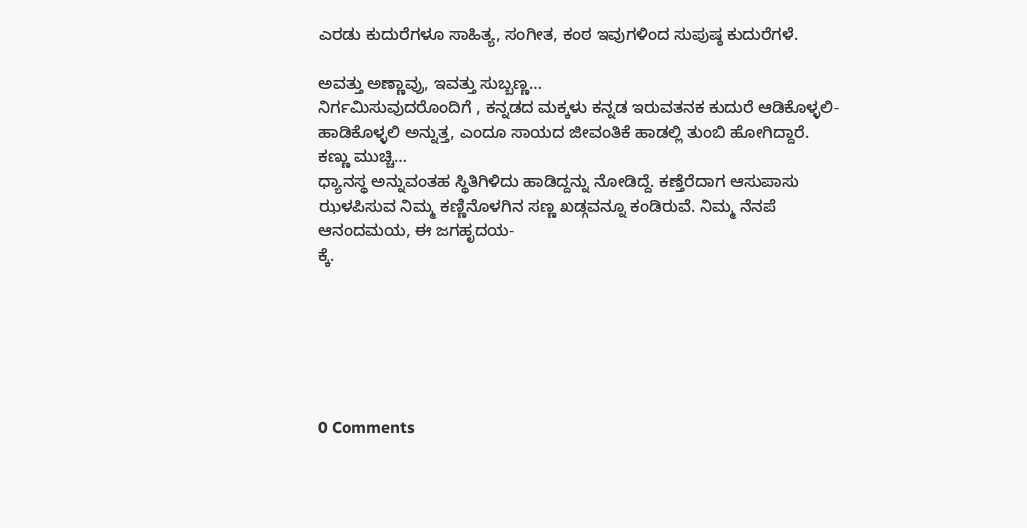ಎರಡು ಕುದುರೆಗಳೂ ಸಾಹಿತ್ಯ, ಸಂಗೀತ, ಕಂಠ ಇವುಗಳಿಂದ ಸುಪುಷ್ಠ ಕುದುರೆಗಳೆ.

ಅವತ್ತು ಅಣ್ಣಾವ್ರು, ಇವತ್ತು ಸುಬ್ಬಣ್ಣ…
ನಿರ್ಗಮಿಸುವುದರೊಂದಿಗೆ , ಕನ್ನಡದ ಮಕ್ಕಳು ಕನ್ನಡ ಇರುವತನಕ ಕುದುರೆ ಆಡಿಕೊಳ್ಳಲಿ-ಹಾಡಿಕೊಳ್ಳಲಿ ಅನ್ನುತ್ತ, ಎಂದೂ ಸಾಯದ ಜೀವಂತಿಕೆ ಹಾಡಲ್ಲಿ ತುಂಬಿ ಹೋಗಿದ್ದಾರೆ.
ಕಣ್ಣು ಮುಚ್ಚಿ…
ಧ್ಯಾನಸ್ಥ ಅನ್ನುವಂತಹ ಸ್ಥಿತಿಗಿಳಿದು ಹಾಡಿದ್ದನ್ನು ನೋಡಿದ್ದೆ. ಕಣ್ತೆರೆದಾಗ ಆಸುಪಾಸು ಝಳಪಿಸುವ ನಿಮ್ಮ ಕಣ್ಣಿನೊಳಗಿನ ಸಣ್ಣ ಖಡ್ಗವನ್ನೂ ಕಂಡಿರುವೆ. ನಿಮ್ಮ ನೆನಪೆ ಆನಂದಮಯ, ಈ ಜಗಹೃದಯ-
ಕ್ಕೆ.






0 Comments